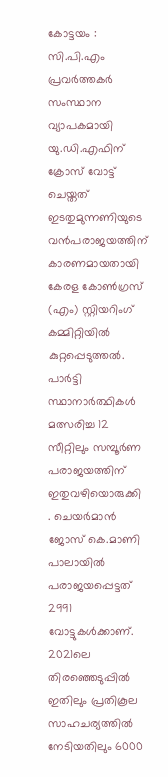കോട്ടയം : സി.പി.എം പ്രവർത്തകർ സംസ്ഥാന വ്യാപകമായി യു.ഡി.എഫിന് ക്രോസ് വോട്ട് ചെയ്തത് ഇടതുമുന്നണിയുടെ വൻപരാജയത്തിന് കാരണമായതായി കേരള കോൺഗ്രസ് (എം) സ്റ്റിയറിംഗ് കമ്മിറ്റിയിൽ കുറ്റപ്പെടുത്തൽ. പാർട്ടി സ്ഥാനാർത്ഥികൾ മത്സരിച്ച 12 സീറ്റിലും സമ്പൂർണ പരാജയത്തിന് ഇതുവഴിയൊരുക്കി
. ചെയർമാൻ ജോസ് കെ.മാണി പാലായിൽ പരാജയപ്പെട്ടത് 2991 വോട്ടുകൾക്കാണ്. 2021ലെ തിരഞ്ഞെടുപ്പിൽ ഇതിലും പ്രതികൂല സാഹചര്യത്തിൽ നേടിയതിലും 6000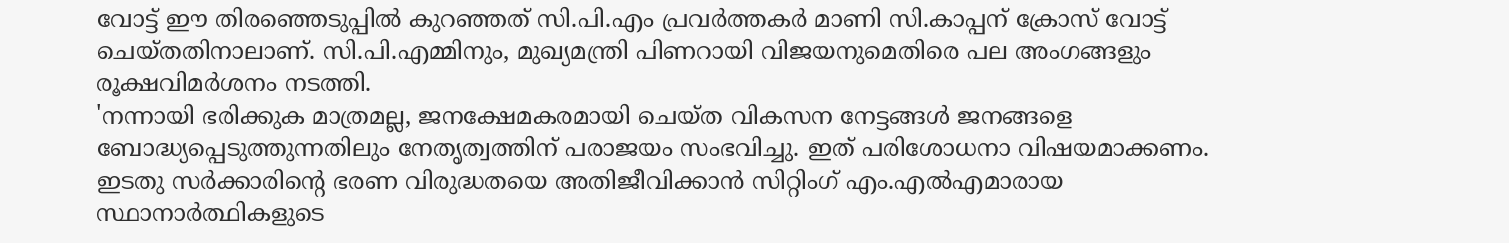വോട്ട് ഈ തിരഞ്ഞെടുപ്പിൽ കുറഞ്ഞത് സി.പി.എം പ്രവർത്തകർ മാണി സി.കാപ്പന് ക്രോസ് വോട്ട് ചെയ്തതിനാലാണ്. സി.പി.എമ്മിനും, മുഖ്യമന്ത്രി പിണറായി വിജയനുമെതിരെ പല അംഗങ്ങളും രൂക്ഷവിമർശനം നടത്തി.
'നന്നായി ഭരിക്കുക മാത്രമല്ല, ജനക്ഷേമകരമായി ചെയ്ത വികസന നേട്ടങ്ങൾ ജനങ്ങളെ ബോദ്ധ്യപ്പെടുത്തുന്നതിലും നേതൃത്വത്തിന് പരാജയം സംഭവിച്ചു. ഇത് പരിശോധനാ വിഷയമാക്കണം. ഇടതു സർക്കാരിന്റെ ഭരണ വിരുദ്ധതയെ അതിജീവിക്കാൻ സിറ്റിംഗ് എം.എൽഎമാരായ സ്ഥാനാർത്ഥികളുടെ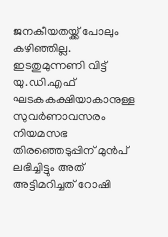ജനകീയതയ്ക്ക് പോലും കഴിഞ്ഞില്ല. ഇടതുമുന്നണി വിട്ട് യു.ഡി.എഫ് ഘടകകക്ഷിയാകാനുള്ള സുവർണാവസരം നിയമസഭ തിരഞ്ഞെടുപ്പിന് മുൻപ് ലഭിച്ചിട്ടും അത് അട്ടിമറിച്ചത് റോഷി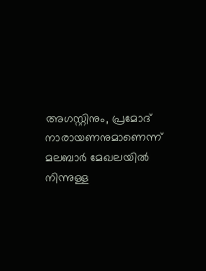അഗസ്റ്റിനും, പ്രമോദ് നാരായണനുമാണെന്ന് മലബാർ മേഖലയിൽ നിന്നുള്ള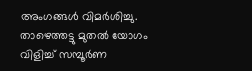അംഗങ്ങൾ വിമർശിച്ചു. താഴെത്തട്ടു മുതൽ യോഗം വിളിച്ച് സമ്പൂർണ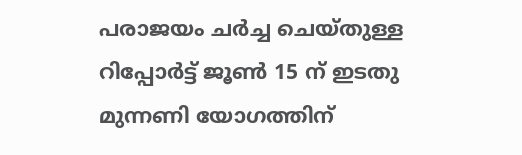പരാജയം ചർച്ച ചെയ്തുള്ള റിപ്പോർട്ട് ജൂൺ 15 ന് ഇടതു മുന്നണി യോഗത്തിന്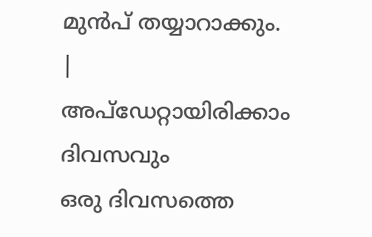മുൻപ് തയ്യാറാക്കും.
|
അപ്ഡേറ്റായിരിക്കാം ദിവസവും
ഒരു ദിവസത്തെ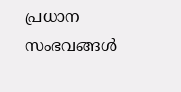പ്രധാന സംഭവങ്ങൾ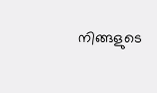നിങ്ങളുടെ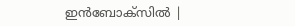ഇൻബോക്സിൽ |